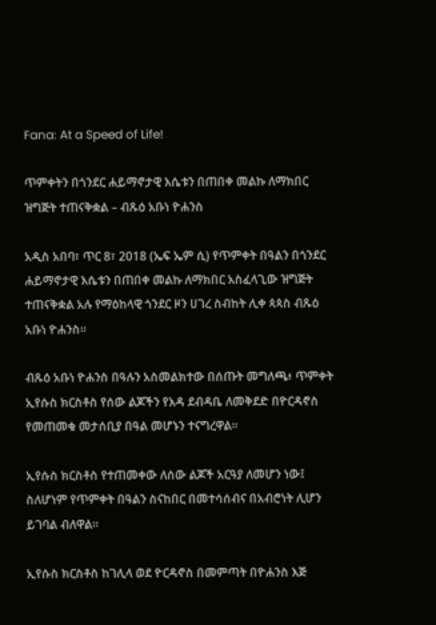Fana: At a Speed of Life!

ጥምቀትን በጎንደር ሐይማኖታዊ እሴቱን በጠበቀ መልኩ ለማክበር ዝግጅት ተጠናቅቋል – ብጹዕ አቡነ ዮሐንስ

አዲስ አበባ፣ ጥር 8፣ 2018 (ኤፍ ኤም ሲ) የጥምቀት በዓልን በጎንደር ሐይማኖታዊ እሴቱን በጠበቀ መልኩ ለማክበር አስፈላጊው ዝግጅት ተጠናቅቋል አሉ የማዕከላዊ ጎንደር ዞን ሀገረ ስብከት ሊቀ ጳጳስ ብጹዕ አቡነ ዮሐንስ።

ብጹዕ አቡነ ዮሐንስ በዓሉን አስመልክተው በሰጡት መግለጫ፥ ጥምቀት ኢየሱስ ክርስቶስ የሰው ልጆችን የእዳ ደብዳቤ ለመቅደድ በዮርዳኖስ የመጠመቁ መታሰቢያ በዓል መሆኑን ተናግረዋል፡፡

ኢየሱስ ክርስቶስ የተጠመቀው ለሰው ልጆች አርዓያ ለመሆን ነው፤ ስለሆነም የጥምቀት በዓልን ስናከበር በመተሳሰብና በአብሮነት ሊሆን ይገባል ብለዋል።

ኢየሱስ ክርስቶስ ከገሊላ ወደ ዮርዳኖስ በመምጣት በዮሐንስ እጅ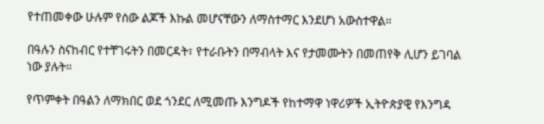የተጠመቀው ሁሉም የሰው ልጆች እኩል መሆናቸውን ለማስተማር እንደሆነ አውስተዋል።

በዓሉን ስናከብር የተቸገሩትን በመርዳት፣ የተራቡትን በማብላት እና የታመሙትን በመጠየቅ ሊሆን ይገባል ነው ያሉት።

የጥምቀት በዓልን ለማክበር ወደ ጎንደር ለሚመጡ እንግዶች የከተማዋ ነዋሪዎች ኢትዮጵያዊ የእንግዳ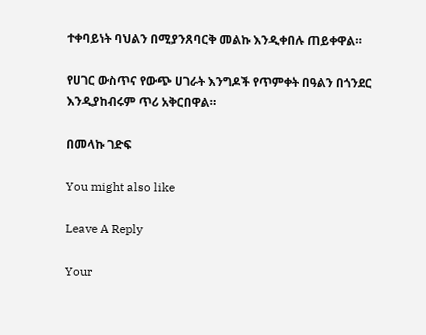ተቀባይነት ባህልን በሚያንጸባርቅ መልኩ እንዲቀበሉ ጠይቀዋል።

የሀገር ውስጥና የውጭ ሀገራት እንግዶች የጥምቀት በዓልን በጎንደር እንዲያከብሩም ጥሪ አቅርበዋል።

በመላኩ ገድፍ

You might also like

Leave A Reply

Your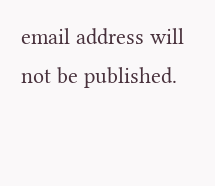email address will not be published.